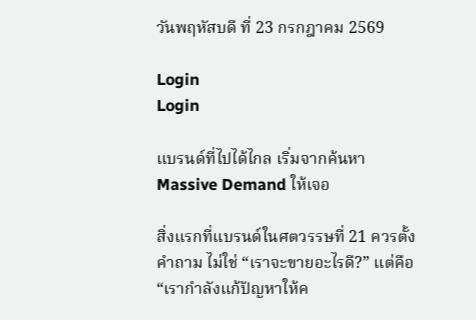วันพฤหัสบดี ที่ 23 กรกฎาคม 2569

Login
Login

แบรนด์ที่ไปได้ไกล เริ่มจากค้นหา Massive Demand ให้เจอ

สิ่งแรกที่แบรนด์ในศตวรรษที่ 21 ควรตั้งคำถาม ไม่ใช่ “เราจะขายอะไรดี?” แต่คือ “เรากำลังแก้ปัญหาให้ค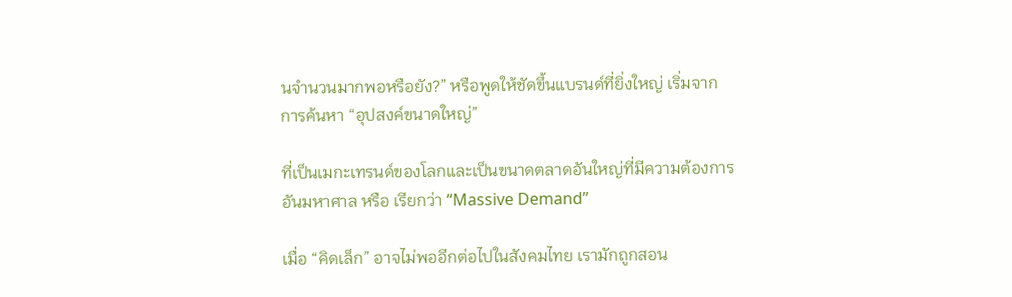นจำนวนมากพอหรือยัง?” หรือพูดให้ชัดขึ้นแบรนด์ที่ยิ่งใหญ่ เริ่มจากการค้นหา “อุปสงค์ขนาดใหญ่”

ที่เป็นเมกะเทรนด์ของโลกและเป็นขนาดตลาดอันใหญ่ที่มีความต้องการอันมหาศาล หรือ เรียกว่า “Massive Demand”

เมื่อ “คิดเล็ก” อาจไม่พออีกต่อไปในสังคมไทย เรามักถูกสอน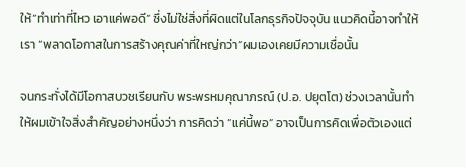ให้“ทำเท่าที่ไหว เอาแค่พอดี” ซึ่งไม่ใช่สิ่งที่ผิดแต่ในโลกธุรกิจปัจจุบัน แนวคิดนี้อาจทำให้เรา “พลาดโอกาสในการสร้างคุณค่าที่ใหญ่กว่า”ผมเองเคยมีความเชื่อนั้น

จนกระทั่งได้มีโอกาสบวชเรียนกับ พระพรหมคุณาภรณ์ (ป.อ. ปยุตโต) ช่วงเวลานั้นทำให้ผมเข้าใจสิ่งสำคัญอย่างหนึ่งว่า การคิดว่า “แค่นี้พอ” อาจเป็นการคิดเพื่อตัวเองแต่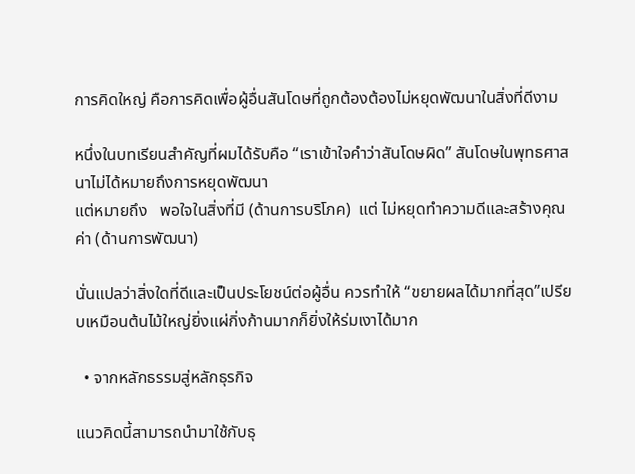การคิดใหญ่ คือการคิดเพื่อผู้อื่นสันโดษที่ถูกต้องต้องไม่หยุดพัฒนาในสิ่งที่ดีงาม

หนึ่งในบทเรียนสำคัญที่ผมได้รับคือ “เราเข้าใจคำว่าสันโดษผิด” สันโดษในพุทธศาสนาไม่ได้หมายถึงการหยุดพัฒนา
แต่หมายถึง   พอใจในสิ่งที่มี (ด้านการบริโภค)  แต่ ไม่หยุดทำความดีและสร้างคุณค่า (ด้านการพัฒนา)

นั่นแปลว่าสิ่งใดที่ดีและเป็นประโยชน์ต่อผู้อื่น ควรทำให้ “ขยายผลได้มากที่สุด”เปรียบเหมือนต้นไม้ใหญ่ยิ่งแผ่กิ่งก้านมากก็ยิ่งให้ร่มเงาได้มาก

  • จากหลักธรรมสู่หลักธุรกิจ

แนวคิดนี้สามารถนำมาใช้กับธุ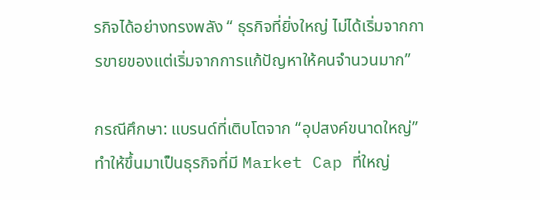รกิจได้อย่างทรงพลัง “ ธุรกิจที่ยิ่งใหญ่ ไม่ได้เริ่มจากการขายของแต่เริ่มจากการแก้ปัญหาให้คนจำนวนมาก”

กรณีศึกษา: แบรนด์ที่เติบโตจาก “อุปสงค์ขนาดใหญ่” ทำให้ขึ้นมาเป็นธุรกิจที่มี Market Cap ที่ใหญ่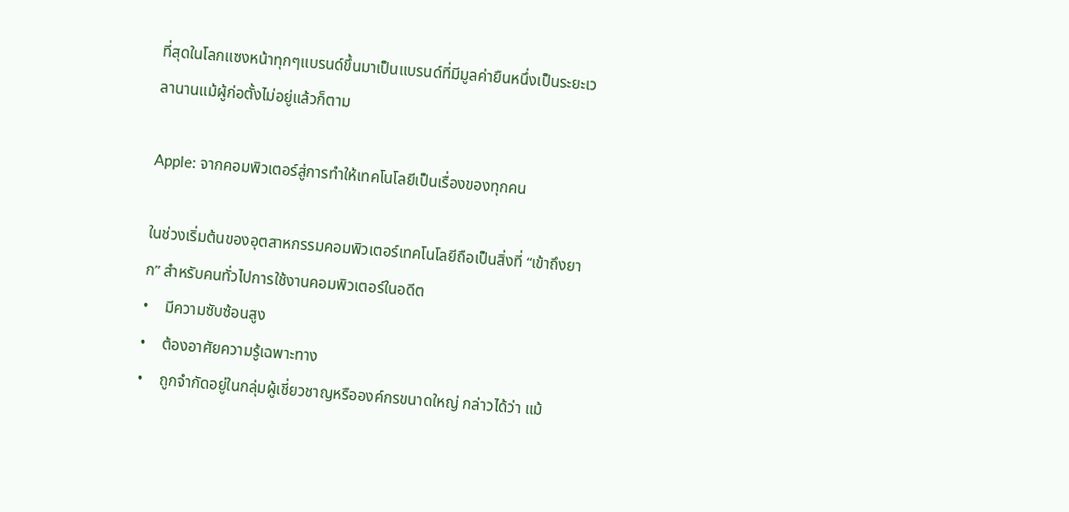ที่สุดในโลกแซงหน้าทุกๆแบรนด์ขึ้นมาเป็นแบรนด์ที่มีมูลค่ายืนหนึ่งเป็นระยะเวลานานแม้ผู้ก่อตั้งไม่อยู่แล้วก็ตาม

Apple: จากคอมพิวเตอร์สู่การทำให้เทคโนโลยีเป็นเรื่องของทุกคน

ในช่วงเริ่มต้นของอุตสาหกรรมคอมพิวเตอร์เทคโนโลยีถือเป็นสิ่งที่ “เข้าถึงยาก” สำหรับคนทั่วไปการใช้งานคอมพิวเตอร์ในอดีต
•    มีความซับซ้อนสูง
•    ต้องอาศัยความรู้เฉพาะทาง
•    ถูกจำกัดอยู่ในกลุ่มผู้เชี่ยวชาญหรือองค์กรขนาดใหญ่ กล่าวได้ว่า แม้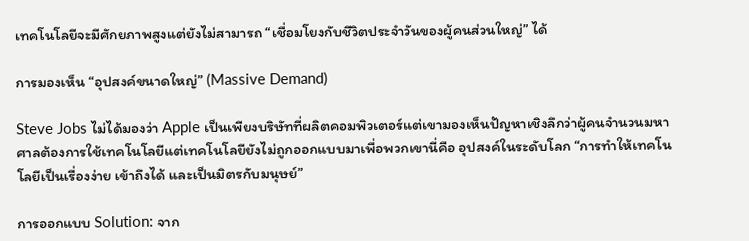เทคโนโลยีจะมีศักยภาพสูงแต่ยังไม่สามารถ “เชื่อมโยงกับชีวิตประจำวันของผู้คนส่วนใหญ่” ได้

การมองเห็น “อุปสงค์ขนาดใหญ่” (Massive Demand)

Steve Jobs ไม่ได้มองว่า Apple เป็นเพียงบริษัทที่ผลิตคอมพิวเตอร์แต่เขามองเห็นปัญหาเชิงลึกว่าผู้คนจำนวนมหาศาลต้องการใช้เทคโนโลยีแต่เทคโนโลยียังไม่ถูกออกแบบมาเพื่อพวกเขานี่คือ อุปสงค์ในระดับโลก “การทำให้เทคโนโลยีเป็นเรื่องง่าย เข้าถึงได้ และเป็นมิตรกับมนุษย์”

การออกแบบ Solution: จาก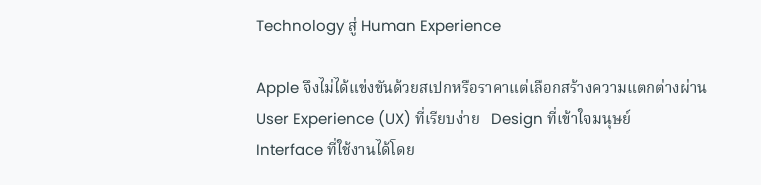Technology สู่ Human Experience

Apple จึงไม่ได้แข่งขันด้วยสเปกหรือราคาแต่เลือกสร้างความแตกต่างผ่าน  User Experience (UX) ที่เรียบง่าย   Design ที่เข้าใจมนุษย์   Interface ที่ใช้งานได้โดย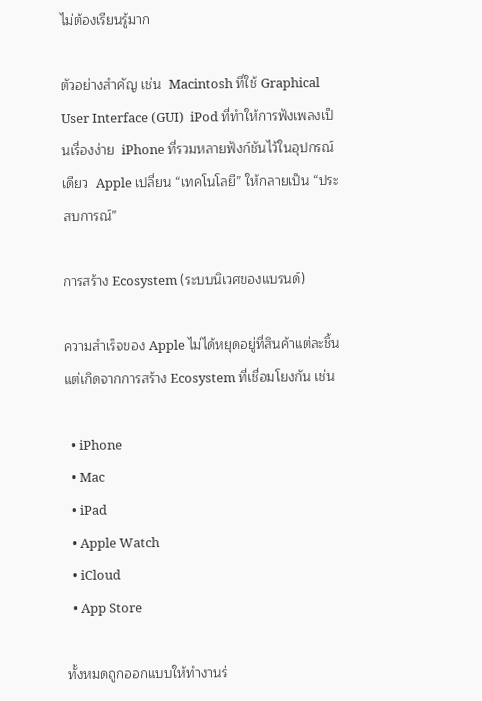ไม่ต้องเรียนรู้มาก

ตัวอย่างสำคัญ เช่น  Macintosh ที่ใช้ Graphical User Interface (GUI)  iPod ที่ทำให้การฟังเพลงเป็นเรื่องง่าย  iPhone ที่รวมหลายฟังก์ชันไว้ในอุปกรณ์เดียว  Apple เปลี่ยน “เทคโนโลยี” ให้กลายเป็น “ประสบการณ์”

การสร้าง Ecosystem (ระบบนิเวศของแบรนด์)

ความสำเร็จของ Apple ไม่ได้หยุดอยู่ที่สินค้าแต่ละชิ้นแต่เกิดจากการสร้าง Ecosystem ที่เชื่อมโยงกัน เช่น

  • iPhone
  • Mac
  • iPad
  • Apple Watch
  • iCloud
  • App Store

ทั้งหมดถูกออกแบบให้ทำงานร่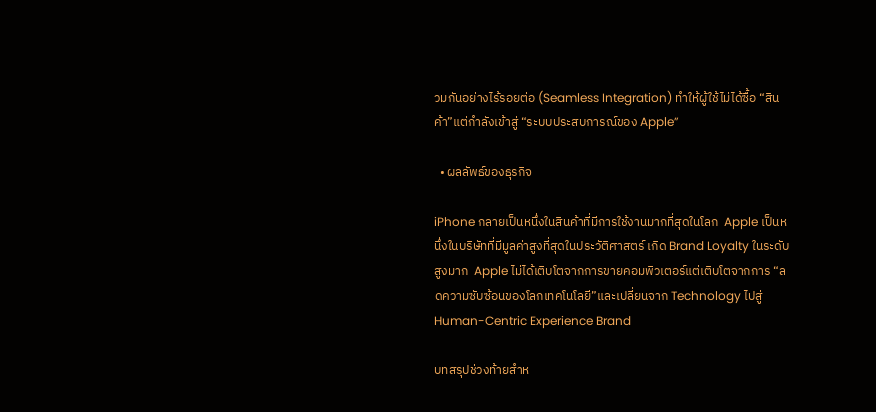วมกันอย่างไร้รอยต่อ (Seamless Integration) ทำให้ผู้ใช้ไม่ได้ซื้อ “สินค้า”แต่กำลังเข้าสู่ “ระบบประสบการณ์ของ Apple”

  • ผลลัพธ์ของธุรกิจ

iPhone กลายเป็นหนึ่งในสินค้าที่มีการใช้งานมากที่สุดในโลก  Apple เป็นหนึ่งในบริษัทที่มีมูลค่าสูงที่สุดในประวัติศาสตร์ เกิด Brand Loyalty ในระดับสูงมาก  Apple ไม่ได้เติบโตจากการขายคอมพิวเตอร์แต่เติบโตจากการ “ลดความซับซ้อนของโลกเทคโนโลยี”และเปลี่ยนจาก Technology ไปสู่ Human-Centric Experience Brand

บทสรุปช่วงท้ายสำห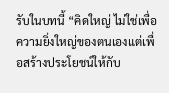รับในบทนี้ “คิดใหญ่ ไม่ใช่เพื่อความยิ่งใหญ่ของตนเองแต่เพื่อสร้างประโยชน์ให้กับ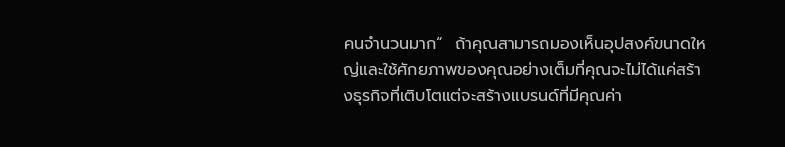คนจำนวนมาก“  ถ้าคุณสามารถมองเห็นอุปสงค์ขนาดใหญ่และใช้ศักยภาพของคุณอย่างเต็มที่คุณจะไม่ได้แค่สร้างธุรกิจที่เติบโตแต่จะสร้างแบรนด์ที่มีคุณค่า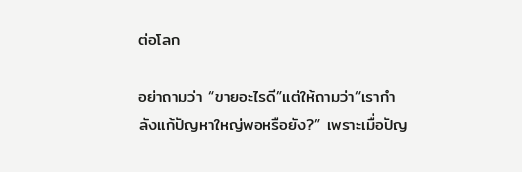ต่อโลก

อย่าถามว่า “ขายอะไรดี”แต่ให้ถามว่า“เรากำลังแก้ปัญหาใหญ่พอหรือยัง?” เพราะเมื่อปัญ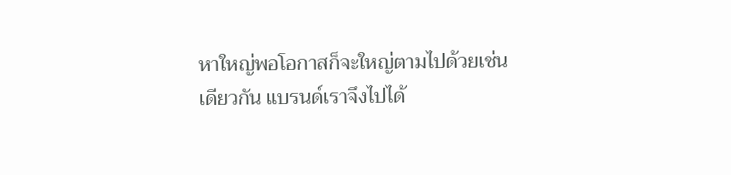หาใหญ่พอโอกาสก็จะใหญ่ตามไปด้วยเช่นเดียวกัน แบรนด์เราจึงไปได้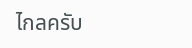ไกลครับ